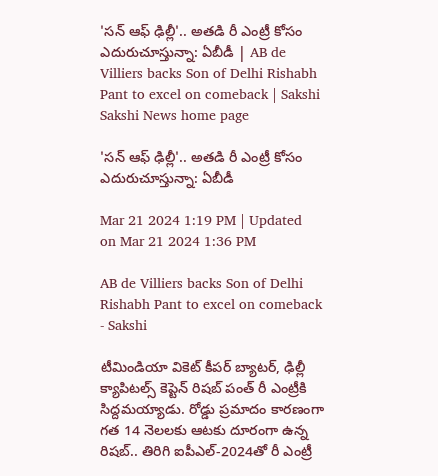'సన్‌ ఆఫ్‌ ఢిల్లీ'.. అతడి రీ ఎంట్రీ కోసం ఎదురుచూస్తున్నా: ఏబీడీ | AB de Villiers backs Son of Delhi Rishabh Pant to excel on comeback | Sakshi
Sakshi News home page

'సన్‌ ఆఫ్‌ ఢిల్లీ'.. అతడి రీ ఎంట్రీ కోసం ఎదురుచూస్తున్నా: ఏబీడీ

Mar 21 2024 1:19 PM | Updated on Mar 21 2024 1:36 PM

AB de Villiers backs Son of Delhi Rishabh Pant to excel on comeback - Sakshi

టీమిండియా వికెట్‌ కీపర్‌ బ్యాటర్‌, ఢిల్లీ క్యాపిటల్స్‌ కెప్టెన్‌ రిషబ్‌ పంత్‌ రీ ఎంట్రీకి సిద్దమయ్యాడు. రోడ్డు ప్రమాదం కారణంగా గత 14 నెలలకు ఆటకు దూరంగా ఉన్న రిషబ్‌.. తిరిగి ఐపీఎల్‌-2024తో రీ ఎంట్రీ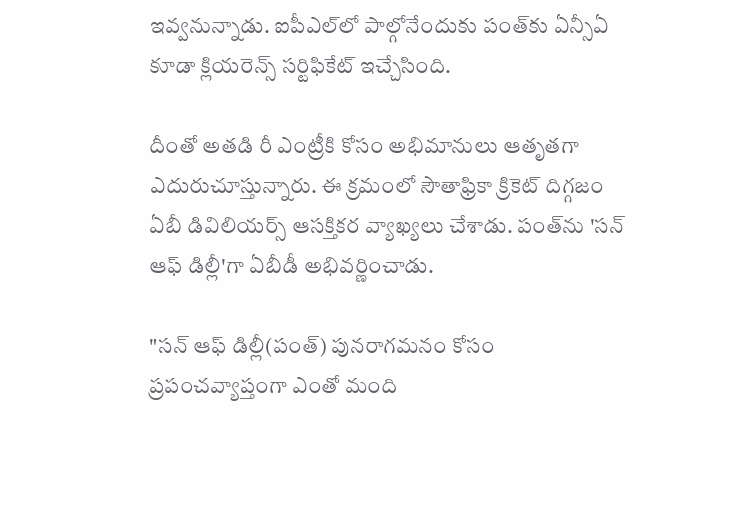ఇవ్వనున్నాడు. ఐపీఎల్‌లో పాల్గోనేందుకు పంత్‌కు ఏన్సీఏ కూడా క్లియరెన్స్‌ సర్టిఫికేట్ ఇచ్చేసింది.

దీంతో అతడి రీ ఎంట్రీకి కోసం అభిమానులు ఆతృతగా ఎదురుచూస్తున్నారు. ఈ క్రమంలో సౌతాఫ్రికా క్రికెట్‌ దిగ్గజం ఏబీ డివిలియర్స్‌ ఆసక్తికర వ్యాఖ్యలు చేశాడు. పంత్‌ను 'సన్‌ ఆఫ్‌ డిల్లీ'గా ఏబీడీ అభివర్ణించాడు.

"సన్‌ ఆఫ్‌ డిల్లీ(పంత్‌) పునరాగమనం కోసం ప్రపంచవ్యాప్తంగా ఎంతో మంది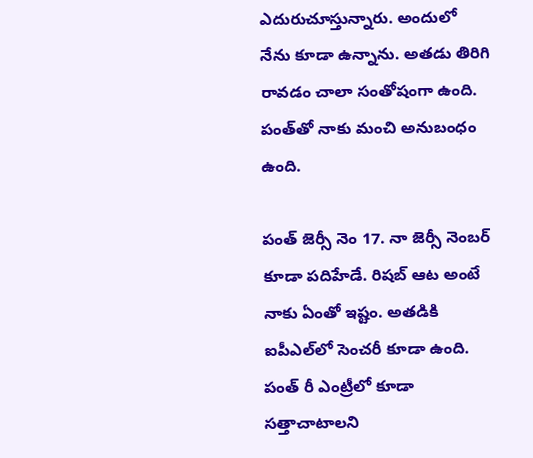ఎదురుచూస్తున్నారు. అందులో నేను కూడా ఉన్నాను. అతడు తిరిగి రావడం చాలా సంతోషంగా ఉంది. పంత్‌తో నాకు మంచి అనుబంధం ఉంది.

పంత్‌ జెర్సీ నెం 17. నా జెర్సీ నెంబర్‌ కూడా పదిహేడే. రిషబ్‌ ఆట అంటే నాకు ఏంతో ఇష్టం. అతడికి ఐపీఎల్‌లో సెంచరీ కూడా ఉంది. పంత్‌ రీ ఎంట్రీలో కూడా సత్తాచాటాలని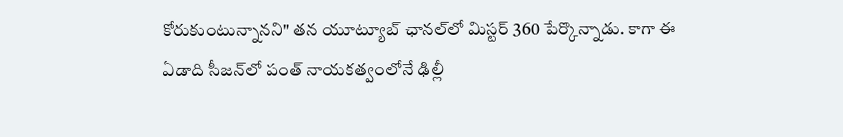కోరుకుంటున్నానని" తన యూట్యూబ్‌ ఛానల్‌లో మిస్టర్‌ 360 పేర్కొన్నాడు. కాగా ఈ ఏడాది సీజన్‌లో పంత్‌ నాయకత్వంలోనే ఢిల్లీ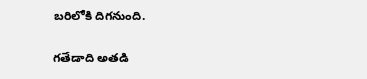బరిలోకి దిగనుంది.

గతేడాది అతడి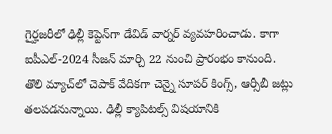గైర్హజరీలో ఢిల్లీ కెప్టెన్‌గా డేవిడ్‌ వార్నర్‌ వ్యవహరించాడు. కాగా ఐపీఎల్‌-2024 సీజన్‌ మార్చి 22 నుంచి ప్రారంభం కానుంది. తొలి మ్యాచ్‌లో చెపాక్‌ వేదికగా చెన్నై సూపర్‌ కింగ్స్‌, ఆర్సీబీ జట్లు తలపడనున్నాయి. ఢిల్లీ క్యాపిటల్స్‌ విషయానికి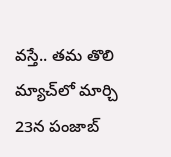వస్తే.. తమ తొలి మ్యాచ్‌లో మార్చి 23న పంజాబ్‌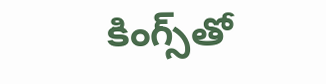కింగ్స్‌తో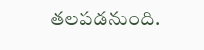తలపడనుంది.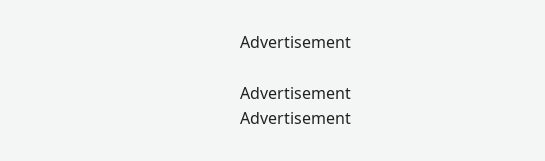Advertisement

Advertisement
Advertisement